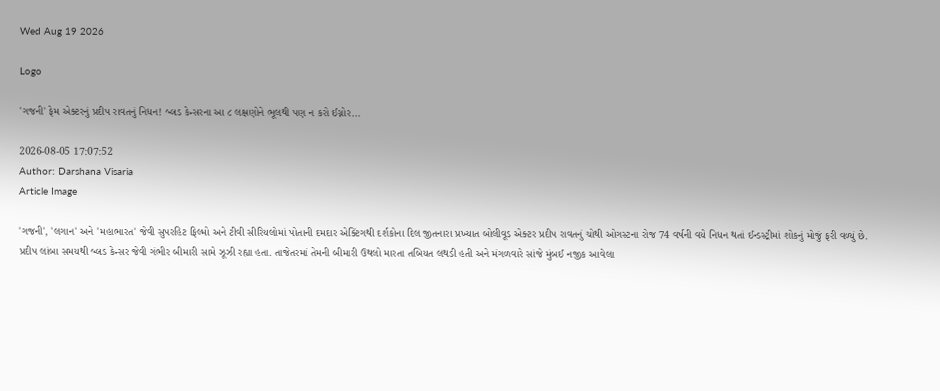Wed Aug 19 2026

Logo

'ગજની' ફેમ એક્ટરનું પ્રદીપ રાવતનું નિધન! બ્લડ કેન્સરના આ ૮ લક્ષણોને ભૂલથી પણ ન કરો ઈગ્નોર...

2026-08-05 17:07:52
Author: Darshana Visaria
Article Image

'ગજની', 'લગાન' અને 'મહાભારત' જેવી સુપરહિટ ફિલ્મો અને ટીવી સીરિયલોમાં પોતાની દમદાર એક્ટિંગથી દર્શકોના દિલ જીતનારા પ્રખ્યાત બોલીવૂડ એક્ટર પ્રદીપ રાવતનું ચોથી ઓગસ્ટના રોજ 74 વર્ષની વયે નિધન થતાં ઈન્ડસ્ટ્રીમાં શોકનું મોજું ફરી વળ્યું છે. પ્રદીપ લાંબા સમયથી બ્લડ કેન્સર જેવી ગંભીર બીમારી સામે ઝૂઝી રહ્યા હતા. તાજેતરમાં તેમની બીમારી ઉથલો મારતા તબિયત લથડી હતી અને મંગળવારે સાંજે મુંબઈ નજીક આવેલા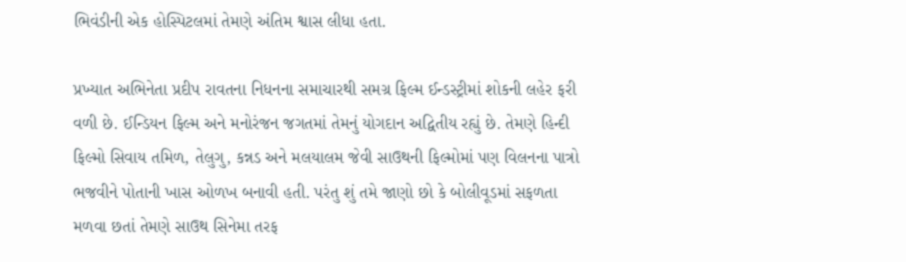ભિવંડીની એક હોસ્પિટલમાં તેમણે અંતિમ શ્વાસ લીધા હતા.

પ્રખ્યાત અભિનેતા પ્રદીપ રાવતના નિધનના સમાચારથી સમગ્ર ફિલ્મ ઈન્ડસ્ટ્રીમાં શોકની લહેર ફરી વળી છે. ઈન્ડિયન ફિલ્મ અને મનોરંજન જગતમાં તેમનું યોગદાન અદ્વિતીય રહ્યું છે. તેમણે હિન્દી ફિલ્મો સિવાય તમિળ, તેલુગુ, કન્નડ અને મલયાલમ જેવી સાઉથની ફિલ્મોમાં પણ વિલનના પાત્રો ભજવીને પોતાની ખાસ ઓળખ બનાવી હતી. પરંતુ શું તમે જાણો છો કે બોલીવૂડમાં સફળતા મળવા છતાં તેમણે સાઉથ સિનેમા તરફ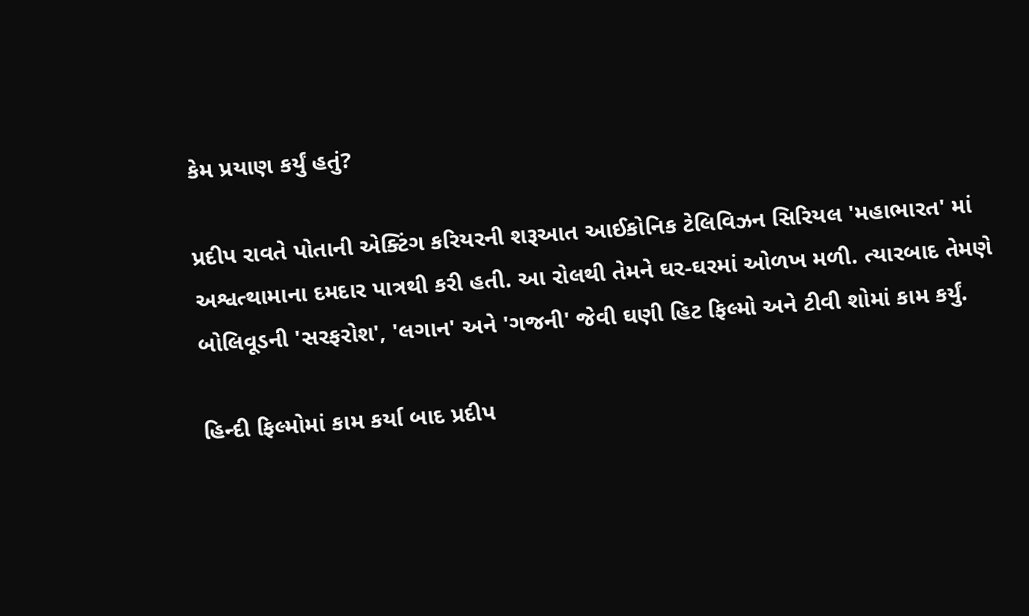કેમ પ્રયાણ કર્યું હતું?

પ્રદીપ રાવતે પોતાની એક્ટિંગ કરિયરની શરૂઆત આઈકોનિક ટેલિવિઝન સિરિયલ 'મહાભારત' માં અશ્વત્થામાના દમદાર પાત્રથી કરી હતી. આ રોલથી તેમને ઘર-ઘરમાં ઓળખ મળી. ત્યારબાદ તેમણે બોલિવૂડની 'સરફરોશ', 'લગાન' અને 'ગજની' જેવી ઘણી હિટ ફિલ્મો અને ટીવી શોમાં કામ કર્યું.

હિન્દી ફિલ્મોમાં કામ કર્યા બાદ પ્રદીપ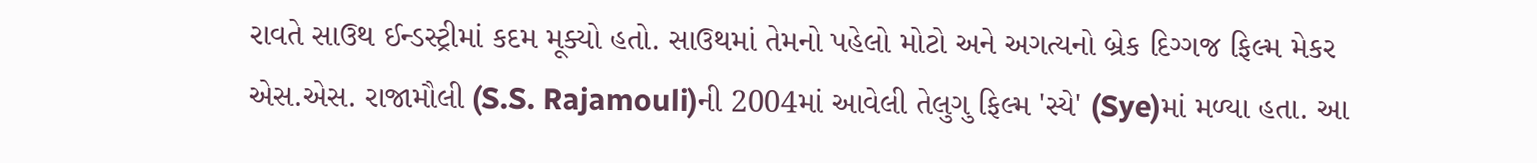રાવતે સાઉથ ઈન્ડસ્ટ્રીમાં કદમ મૂક્યો હતો. સાઉથમાં તેમનો પહેલો મોટો અને અગત્યનો બ્રેક દિગ્ગજ ફિલ્મ મેકર એસ.એસ. રાજામૌલી (S.S. Rajamouli)ની 2004માં આવેલી તેલુગુ ફિલ્મ 'સ્યે' (Sye)માં મળ્યા હતા. આ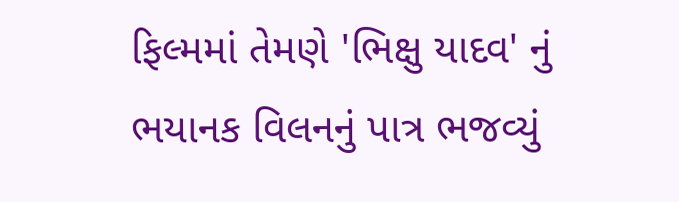ફિલ્મમાં તેમણે 'ભિક્ષુ યાદવ' નું ભયાનક વિલનનું પાત્ર ભજવ્યું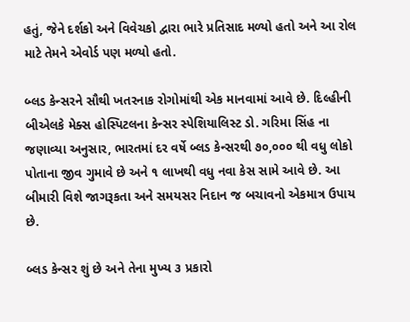હતું, જેને દર્શકો અને વિવેચકો દ્વારા ભારે પ્રતિસાદ મળ્યો હતો અને આ રોલ માટે તેમને એવોર્ડ પણ મળ્યો હતો.

બ્લડ કેન્સરને સૌથી ખતરનાક રોગોમાંથી એક માનવામાં આવે છે. દિલ્હીની બીએલકે મેક્સ હોસ્પિટલના કેન્સર સ્પેશિયાલિસ્ટ ડો. ગરિમા સિંહ ના જણાવ્યા અનુસાર, ભારતમાં દર વર્ષે બ્લડ કેન્સરથી ૭૦,૦૦૦ થી વધુ લોકો પોતાના જીવ ગુમાવે છે અને ૧ લાખથી વધુ નવા કેસ સામે આવે છે. આ બીમારી વિશે જાગરૂકતા અને સમયસર નિદાન જ બચાવનો એકમાત્ર ઉપાય છે.

બ્લડ કેન્સર શું છે અને તેના મુખ્ય ૩ પ્રકારો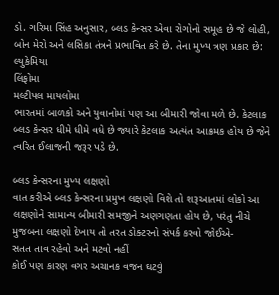ડો. ગરિમા સિંહ અનુસાર, બ્લડ કેન્સર એવા રોગોનો સમૂહ છે જે લોહી, બોન મેરો અને લસિકા તંત્રને પ્રભાવિત કરે છે. તેના મુખ્ય ત્રણ પ્રકાર છે:
લ્યુકેમિયા
લિંફોમા
મલ્ટીપલ માયલોમા
ભારતમાં બાળકો અને યુવાનોમાં પણ આ બીમારી જોવા મળે છે. કેટલાક બ્લડ કેન્સર ધીમે ધીમે વધે છે જ્યારે કેટલાક અત્યંત આક્રમક હોય છે જેને ત્વરિત ઈલાજની જરૂર પડે છે.

બ્લડ કેન્સરના મુખ્ય લક્ષણો
વાત કરીએ બ્લડ કેન્સરના પ્રમુખ લક્ષણો વિશે તો શરૂઆતમાં લોકો આ લક્ષણોને સામાન્ય બીમારી સમજીને અણગણતા હોય છે, પરંતુ નીચે મુજબના લક્ષણો દેખાય તો તરત ડોક્ટરનો સંપર્ક કરવો જોઈએ-
સતત તાવ રહેવો અને મટવો નહીં
કોઈ પણ કારણ વગર અચાનક વજન ઘટવું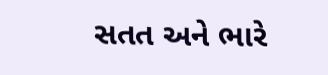સતત અને ભારે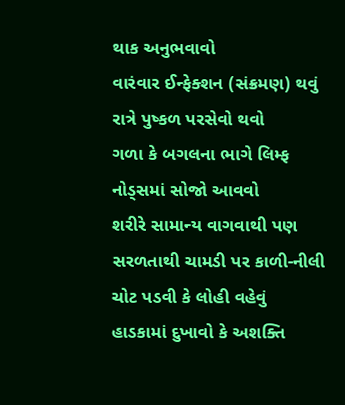થાક અનુભવાવો
વારંવાર ઈન્ફેક્શન (સંક્રમણ) થવું
રાત્રે પુષ્કળ પરસેવો થવો
ગળા કે બગલના ભાગે લિમ્ફ નોડ્સમાં સોજો આવવો
શરીરે સામાન્ય વાગવાથી પણ સરળતાથી ચામડી પર કાળી-નીલી ચોટ પડવી કે લોહી વહેવું
હાડકામાં દુખાવો કે અશક્તિ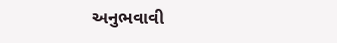અનુભવાવી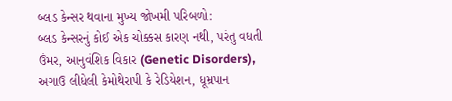બ્લડ કેન્સર થવાના મુખ્ય જોખમી પરિબળો:
બ્લડ કેન્સરનું કોઈ એક ચોક્કસ કારણ નથી, પરંતુ વધતી ઉંમર, આનુવંશિક વિકાર (Genetic Disorders), અગાઉ લીધેલી કેમોથેરાપી કે રેડિયેશન, ધૂમ્રપાન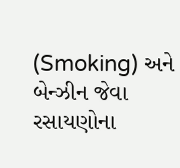(Smoking) અને બેન્ઝીન જેવા રસાયણોના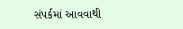સંપર્કમાં આવવાથી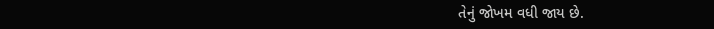તેનું જોખમ વધી જાય છે.